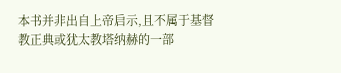本书并非出自上帝启示,且不属于基督教正典或犹太教塔纳赫的一部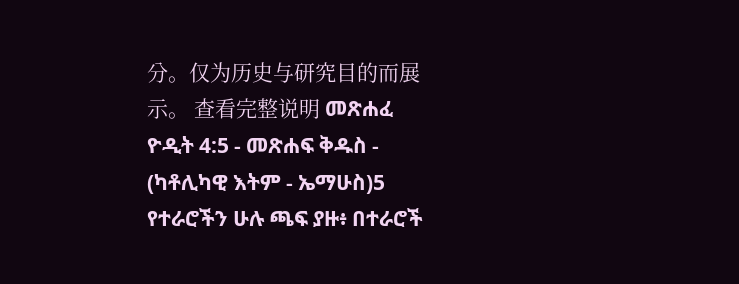分。仅为历史与研究目的而展示。 查看完整说明 መጽሐፈ ዮዲት 4:5 - መጽሐፍ ቅዱስ - (ካቶሊካዊ እትም - ኤማሁስ)5 የተራሮችን ሁሉ ጫፍ ያዙ፥ በተራሮች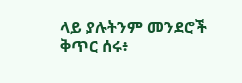ላይ ያሉትንም መንደሮች ቅጥር ሰሩ፥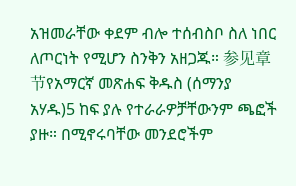አዝመራቸው ቀደም ብሎ ተሰብስቦ ስለ ነበር ለጦርነት የሚሆን ስንቅን አዘጋጁ። 参见章节የአማርኛ መጽሐፍ ቅዱስ (ሰማንያ አሃዱ)5 ከፍ ያሉ የተራራዎቻቸውንም ጫፎች ያዙ። በሚኖሩባቸው መንደሮችም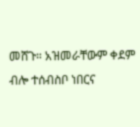መሸጉ። አዝመራቸውም ቀደም ብሎ ተሰብስቦ ነበርና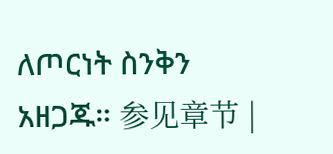ለጦርነት ስንቅን አዘጋጁ። 参见章节 |